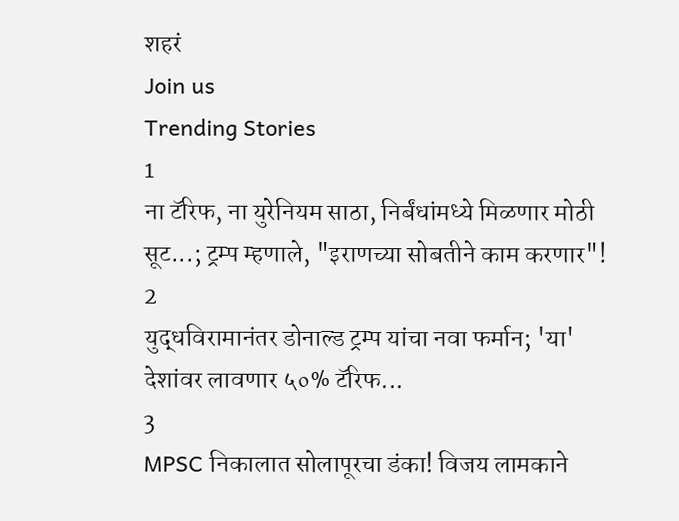शहरं
Join us
Trending Stories
1
ना टॅरिफ, ना युरेनियम साठा, निर्बंधांमध्ये मिळणार मोठी सूट...; ट्रम्प म्हणाले, "इराणच्या सोबतीने काम करणार"!
2
युद्धविरामानंतर डोनाल्ड ट्रम्प यांचा नवा फर्मान; 'या' देशांवर लावणार ५०% टॅरिफ...
3
MPSC निकालात सोलापूरचा डंका! विजय लामकाने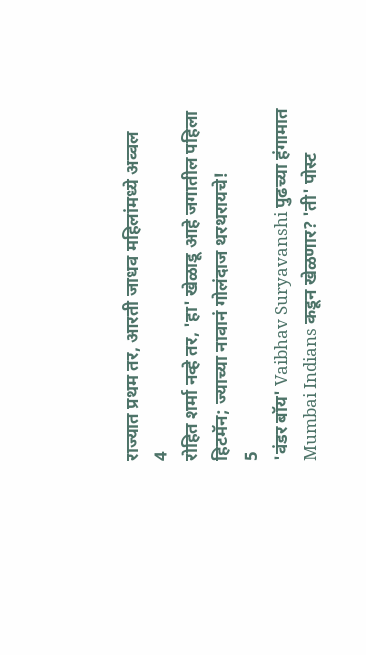राज्यात प्रथम तर, आरती जाधव महिलांमध्ये अव्वल
4
रोहित शर्मा नव्हे तर, 'हा' खेळाडू आहे जगातील पहिला हिटमॅन; ज्याच्या नावानं गोलंदाज थरथरायचे!
5
'वंडर बॉय' Vaibhav Suryavanshi पुढच्या हंगामात Mumbai Indians कडून खेळणार? 'ती' पोस्ट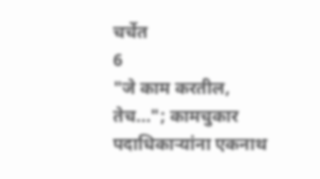चर्चेत
6
"जे काम करतील, तेच..."; कामचुकार पदाधिकाऱ्यांना एकनाथ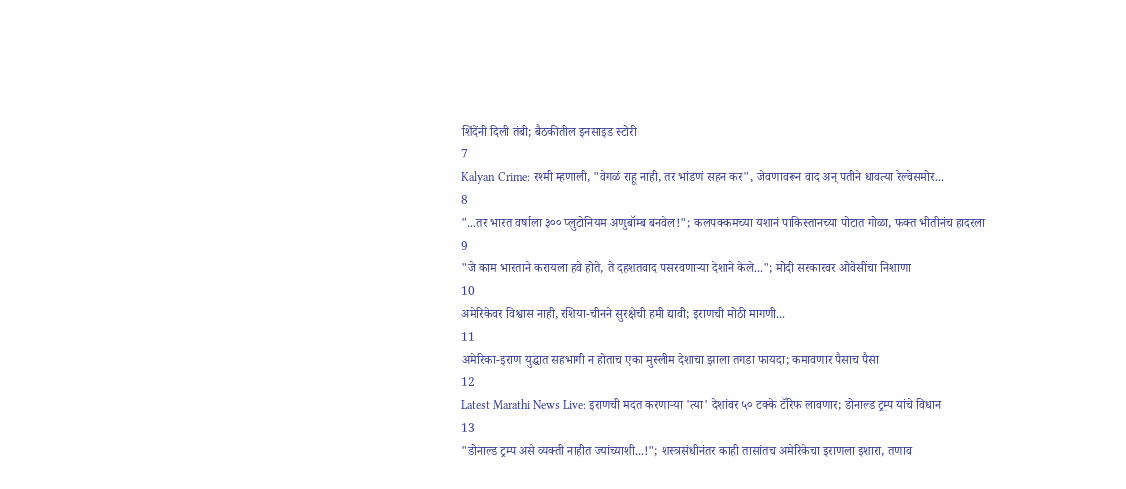शिंदेंनी दिली तंबी; बैठकीतील इनसाइड स्टोरी
7
Kalyan Crime: रश्मी म्हणाली, "वेगळं राहू नाही, तर भांडणं सहन कर", जेवणावरून वाद अन् पतीने धावत्या रेल्वेसमोर...
8
"...तर भारत वर्षाला ३०० प्लुटोनियम अणुबॉम्ब बनवेल!"; कलपक्कमच्या यशानं पाकिस्तानच्या पोटात गोळा, फक्त भीतीनंच हादरला
9
"जे काम भारताने करायला हवे होते, ते दहशतवाद पसरवणाऱ्या देशाने केले..."; मोदी सरकारवर ओवेसींचा निशाणा
10
अमेरिकेवर विश्वास नाही, रशिया-चीनने सुरक्षेची हमी द्यावी; इराणची मोठी मागणी...
11
अमेरिका-इराण युद्धात सहभागी न होताच एका मुस्लीम देशाचा झाला तगडा फायदा; कमावणार पैसाच पैसा
12
Latest Marathi News Live: इराणची मदत करणाऱ्या 'त्या' देशांवर ५० टक्के टॅरिफ लावणार; डोनाल्ड ट्रम्प यांचे विधान
13
"डोनाल्ड ट्रम्प असे व्यक्ती नाहीत ज्यांच्याशी...!"; शस्त्रसंधीनंतर काही तासांतच अमेरिकेचा इराणला इशारा, तणाव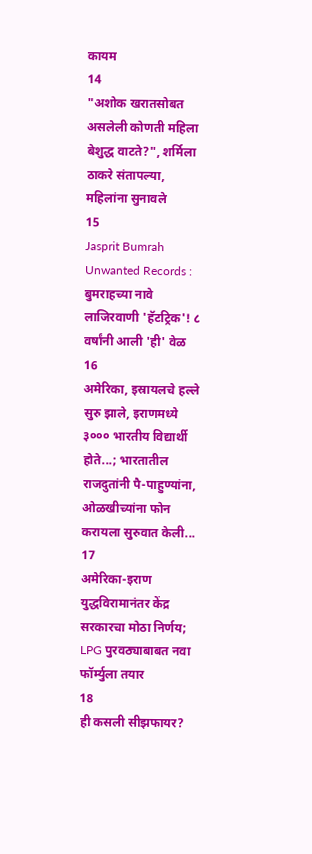कायम
14
"अशोक खरातसोबत असलेली कोणती महिला बेशुद्ध वाटते?", शर्मिला ठाकरे संतापल्या, महिलांना सुनावले
15
Jasprit Bumrah Unwanted Records : बुमराहच्या नावे लाजिरवाणी 'हॅटट्रिक'! ८ वर्षांनी आली 'ही' वेळ
16
अमेरिका, इस्रायलचे हल्ले सुरु झाले, इराणमध्ये ३००० भारतीय विद्यार्थी होते...; भारतातील राजदुतांनी पै-पाहुण्यांना, ओळखीच्यांना फोन करायला सुरुवात केली...
17
अमेरिका-इराण युद्धविरामानंतर केंद्र सरकारचा मोठा निर्णय; LPG पुरवठ्याबाबत नवा फॉर्म्युला तयार
18
ही कसली सीझफायर?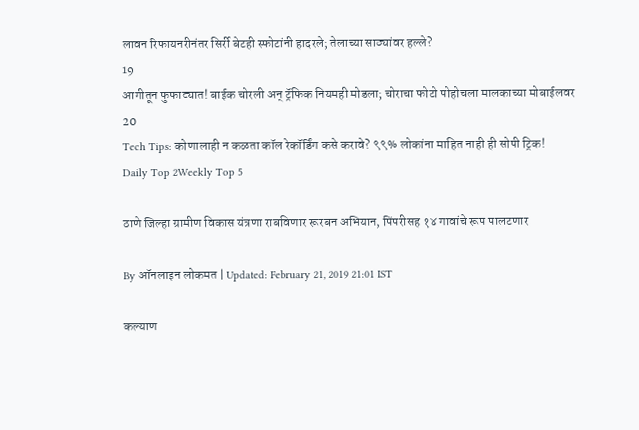लावन रिफायनरीनंतर सिर्री बेटही स्फोटांनी हादरले; तेलाच्या साठ्यांवर हल्ले?
19
आगीतून फुफाट्यात! बाईक चोरली अन् ट्रॅफिक नियमही मोडला; चोराचा फोटो पोहोचला मालकाच्या मोबाईलवर
20
Tech Tips: कोणालाही न कळता कॉल रेकॉर्डिंग कसे करावे? ९९% लोकांना माहित नाही ही सोपी ट्रिक!
Daily Top 2Weekly Top 5

ठाणे जिल्हा ग्रामीण विकास यंत्रणा राबविणार रूरबन अभियान, पिंपरीसह १४ गावांचे रूप पालटणार

By ऑनलाइन लोकमत | Updated: February 21, 2019 21:01 IST

कल्याण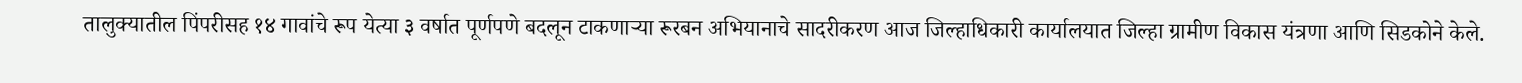तालुक्यातील पिंपरीसह १४ गावांचे रूप येत्या ३ वर्षात पूर्णपणे बदलून टाकणाऱ्या रूरबन अभियानाचे सादरीकरण आज जिल्हाधिकारी कार्यालयात जिल्हा ग्रामीण विकास यंत्रणा आणि सिडकोने केले.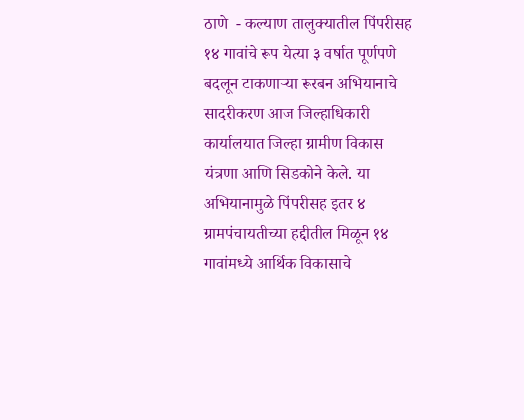ठाणे  - कल्याण तालुक्यातील पिंपरीसह १४ गावांचे रूप येत्या ३ वर्षात पूर्णपणे बदलून टाकणाऱ्या रूरबन अभियानाचे सादरीकरण आज जिल्हाधिकारी कार्यालयात जिल्हा ग्रामीण विकास यंत्रणा आणि सिडकोने केले. या अभियानामुळे पिंपरीसह इतर ४ ग्रामपंचायतीच्या हद्दीतील मिळून १४ गावांमध्ये आर्थिक विकासाचे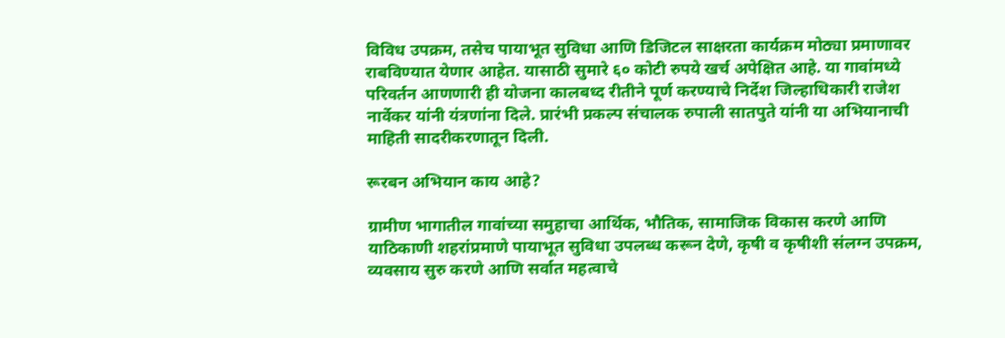विविध उपक्रम, तसेच पायाभूत सुविधा आणि डिजिटल साक्षरता कार्यक्रम मोठ्या प्रमाणावर राबविण्यात येणार आहेत. यासाठी सुमारे ६० कोटी रुपये खर्च अपेक्षित आहे. या गावांमध्ये परिवर्तन आणणारी ही योजना कालबध्द रीतीने पूर्ण करण्याचे निर्देश जिल्हाधिकारी राजेश नार्वेकर यांनी यंत्रणांना दिले. प्रारंभी प्रकल्प संचालक रुपाली सातपुते यांनी या अभियानाची माहिती सादरीकरणातून दिली.

रूरबन अभियान काय आहे?

ग्रामीण भागातील गावांच्या समुहाचा आर्थिक, भौतिक, सामाजिक विकास करणे आणि याठिकाणी शहरांप्रमाणे पायाभूत सुविधा उपलब्ध करून देणे, कृषी व कृषीशी संलग्न उपक्रम, व्यवसाय सुरु करणे आणि सर्वात महत्वाचे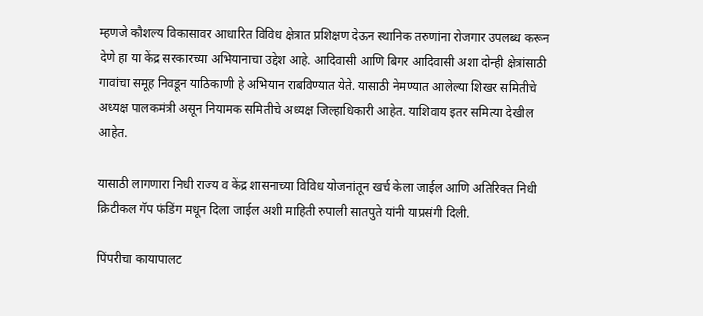म्हणजे कौशल्य विकासावर आधारित विविध क्षेत्रात प्रशिक्षण देऊन स्थानिक तरुणांना रोजगार उपलब्ध करून देणे हा या केंद्र सरकारच्या अभियानाचा उद्देश आहे. आदिवासी आणि बिगर आदिवासी अशा दोन्ही क्षेत्रांसाठी गावांचा समूह निवडून याठिकाणी हे अभियान राबविण्यात येते. यासाठी नेमण्यात आलेल्या शिखर समितीचे अध्यक्ष पालकमंत्री असून नियामक समितीचे अध्यक्ष जिल्हाधिकारी आहेत. याशिवाय इतर समित्या देखील आहेत.

यासाठी लागणारा निधी राज्य व केंद्र शासनाच्या विविध योजनांतून खर्च केला जाईल आणि अतिरिक्त निधी क्रिटीकल गॅप फंडिंग मधून दिला जाईल अशी माहिती रुपाली सातपुते यांनी याप्रसंगी दिली.

पिंपरीचा कायापालट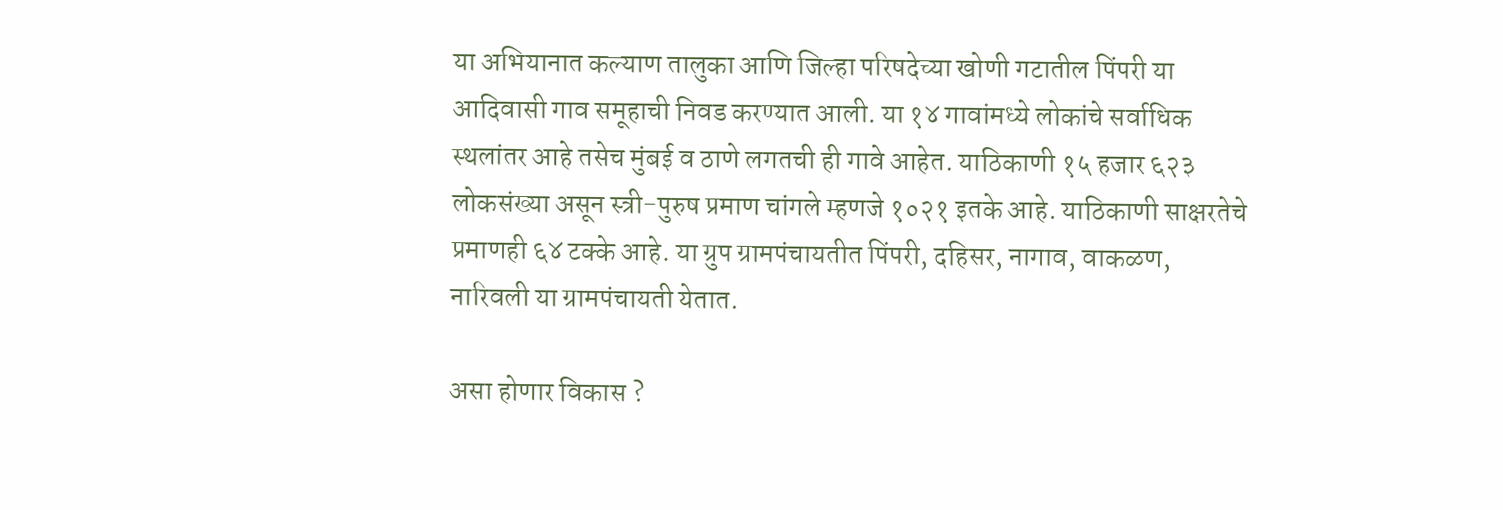या अभियानात कल्याण तालुका आणि जिल्हा परिषदेच्या खोणी गटातील पिंपरी या आदिवासी गाव समूहाची निवड करण्यात आली. या १४ गावांमध्ये लोकांचे सर्वाधिक स्थलांतर आहे तसेच मुंबई व ठाणे लगतची ही गावे आहेत. याठिकाणी १५ हजार ६२३ लोकसंख्या असून स्त्री-पुरुष प्रमाण चांगले म्हणजे १०२१ इतके आहे. याठिकाणी साक्षरतेचे प्रमाणही ६४ टक्के आहे. या ग्रुप ग्रामपंचायतीत पिंपरी, दहिसर, नागाव, वाकळण, नारिवली या ग्रामपंचायती येतात.

असा होणार विकास ?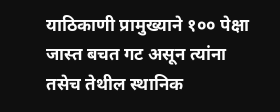याठिकाणी प्रामुख्याने १०० पेक्षा जास्त बचत गट असून त्यांना तसेच तेथील स्थानिक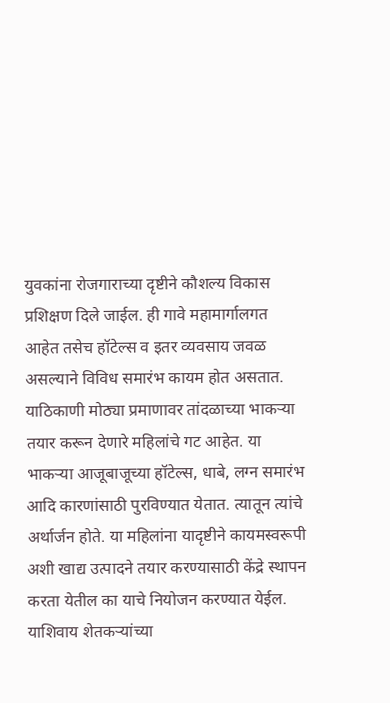युवकांना रोजगाराच्या दृष्टीने कौशल्य विकास प्रशिक्षण दिले जाईल. ही गावे महामार्गालगत आहेत तसेच हॉटेल्स व इतर व्यवसाय जवळ असल्याने विविध समारंभ कायम होत असतात. याठिकाणी मोठ्या प्रमाणावर तांदळाच्या भाकऱ्या तयार करून देणारे महिलांचे गट आहेत. या भाकऱ्या आजूबाजूच्या हॉटेल्स, धाबे, लग्न समारंभ आदि कारणांसाठी पुरविण्यात येतात. त्यातून त्यांचे अर्थार्जन होते. या महिलांना यादृष्टीने कायमस्वरूपी अशी खाद्य उत्पादने तयार करण्यासाठी केंद्रे स्थापन करता येतील का याचे नियोजन करण्यात येईल. याशिवाय शेतकऱ्यांच्या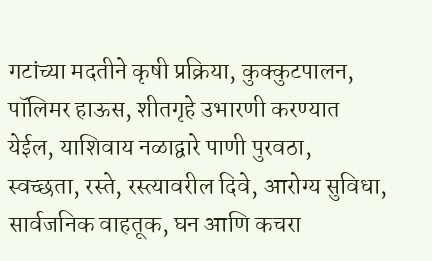गटांच्या मदतीने कृषी प्रक्रिया, कुक्कुटपालन, पॉलिमर हाऊस, शीतगृहे उभारणी करण्यात येईल, याशिवाय नळाद्वारे पाणी पुरवठा, स्वच्छता, रस्ते, रस्त्यावरील दिवे, आरोग्य सुविधा, सार्वजनिक वाहतूक, घन आणि कचरा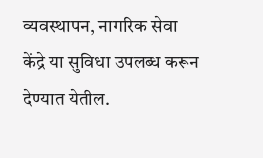व्यवस्थापन, नागरिक सेवा केंद्रे या सुविधा उपलब्ध करून देण्यात येतील.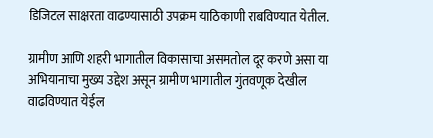डिजिटल साक्षरता वाढण्यासाठी उपक्रम याठिकाणी राबविण्यात येतील.

ग्रामीण आणि शहरी भागातील विकासाचा असमतोल दूर करणे असा या अभियानाचा मुख्य उद्देश असून ग्रामीण भागातील गुंतवणूक देखील वाढविण्यात येईल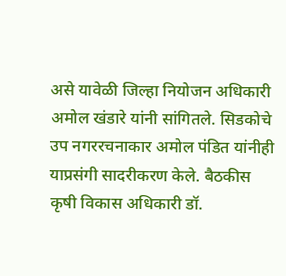असे यावेळी जिल्हा नियोजन अधिकारी अमोल खंडारे यांनी सांगितले. सिडकोचे उप नगररचनाकार अमोल पंडित यांनीही याप्रसंगी सादरीकरण केले. बैठकीस कृषी विकास अधिकारी डॉ.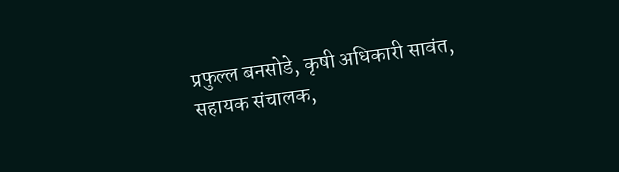प्रफुल्ल बनसोडे, कृषी अधिकारी सावंत, सहायक संचालक,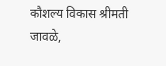कौशल्य विकास श्रीमती जावळे,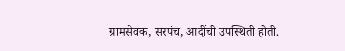ग्रामसेवक, सरपंच, आदींची उपस्थिती होती.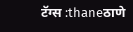टॅग्स :thaneठाणे